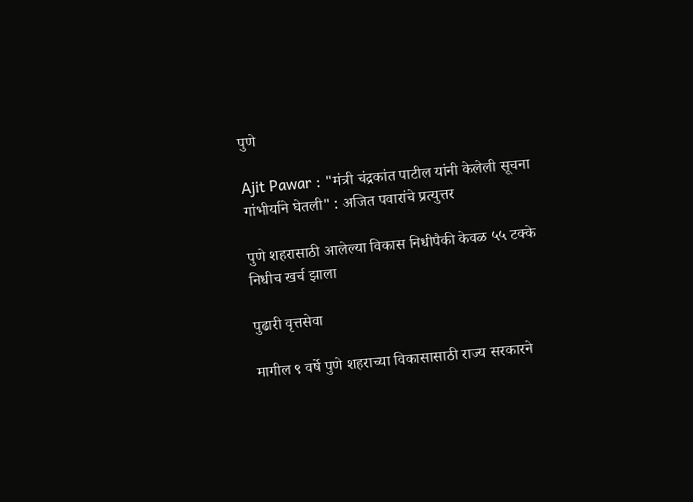पुणे

Ajit Pawar : "मंत्री चंद्रकांत पाटील यांनी केलेली सूचना गांभीर्याने घेतली" : अजित पवारांचे प्रत्युत्तर

पुणे शहरासाठी आलेल्या विकास निधीपैकी केवळ ५५ टक्के निधीच खर्च झाला

पुढारी वृत्तसेवा

मागील ९ वर्षे पुणे शहराच्या विकासासाठी राज्य सरकारने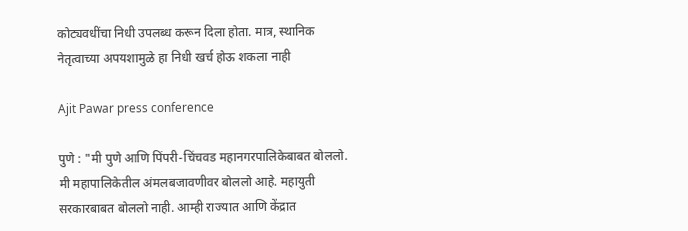कोट्यवधींचा निधी उपलब्ध करून दिला होता. मात्र, स्थानिक नेतृत्वाच्या अपयशामुळे हा निधी खर्च होऊ शकला नाही

Ajit Pawar press conference

पुणे : "मी पुणे आणि पिंपरी-चिंचवड महानगरपालिकेबाबत बोललो. मी महापालिकेतील अंमलबजावणीवर बोललो आहे. महायुती सरकारबाबत बोललो नाही. आम्ही राज्यात आणि केंद्रात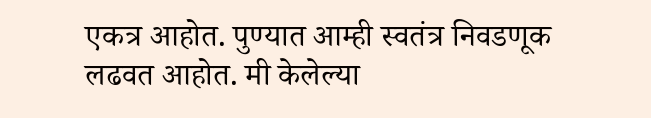एकत्र आहोत. पुण्यात आम्ही स्वतंत्र निवडणूक लढवत आहोत. मी केलेल्या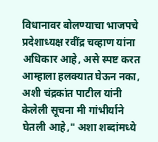विधानावर बोलण्याचा भाजपचे प्रदेशाध्यक्ष रवींद्र चव्हाण यांना अधिकार आहे, असे स्पष्ट करत आम्हाला हलक्यात घेऊन नका, अशी चंद्रकांत पाटील यांनी केलेली सूचना मी गांभीर्याने घेतली आहे," अशा शब्दांमध्ये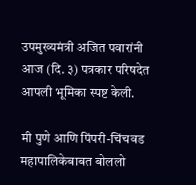उपमुख्यमंत्री अजित पवारांनी आज (दि. ३) पत्रकार परिषदेत आपली भूमिका स्पष्ट केली.

मी पुणे आणि पिंपरी-चिंचवड महापालिकेबाबत बोललो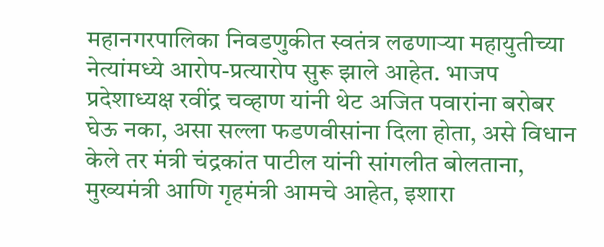महानगरपालिका निवडणुकीत स्वतंत्र लढणाऱ्या महायुतीच्या नेत्यांमध्ये आरोप-प्रत्यारोप सुरू झाले आहेत. भाजप प्रदेशाध्यक्ष रवींद्र चव्हाण यांनी थेट अजित पवारांना बरोबर घेऊ नका, असा सल्ला फडणवीसांना दिला होता, असे विधान केले तर मंत्री चंद्रकांत पाटील यांनी सांगलीत बोलताना, मुख्यमंत्री आणि गृहमंत्री आमचे आहेत, इशारा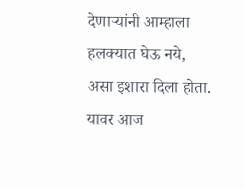देणाऱ्यांनी आम्हाला हलक्यात घेऊ नये, असा इशारा दिला होता. यावर आज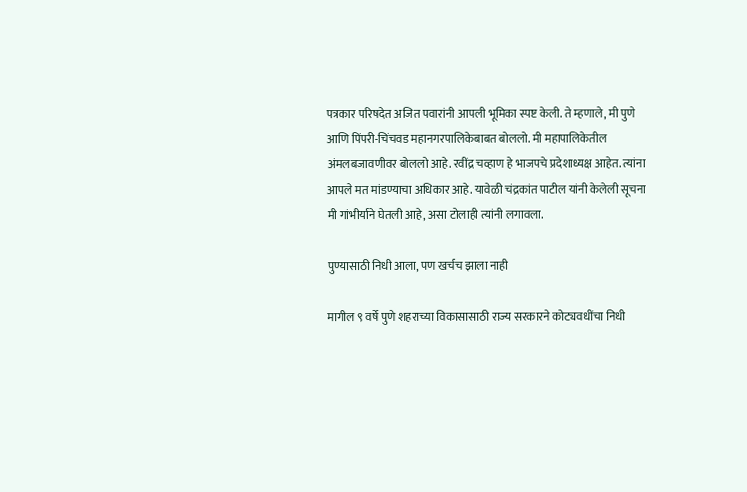पत्रकार परिषदेत अजित पवारांनी आपली भूमिका स्पष्ट केली. ते म्हणाले, मी पुणे आणि पिंपरी-चिंचवड महानगरपालिकेबाबत बोललो. मी महापालिकेतील अंमलबजावणीवर बोललो आहे. रवींद्र चव्हाण हे भाजपचे प्रदेशाध्यक्ष आहेत. त्यांना आपले मत मांडण्याचा अधिकार आहे. यावेळी चंद्रकांत पाटील यांनी केलेली सूचना मी गांभीर्याने घेतली आहे, असा टोलाही त्यांनी लगावला.

पुण्यासाठी निधी आला, पण खर्चच झाला नाही

मागील ९ वर्षे पुणे शहराच्या विकासासाठी राज्य सरकारने कोट्यवधींचा निधी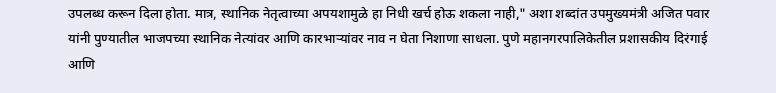उपलब्ध करून दिला होता. मात्र, स्थानिक नेतृत्वाच्या अपयशामुळे हा निधी खर्च होऊ शकला नाही," अशा शब्दांत उपमुख्यमंत्री अजित पवार यांनी पुण्यातील भाजपच्या स्थानिक नेत्यांवर आणि कारभाऱ्यांवर नाव न घेता निशाणा साधला. पुणे महानगरपालिकेतील प्रशासकीय दिरंगाई आणि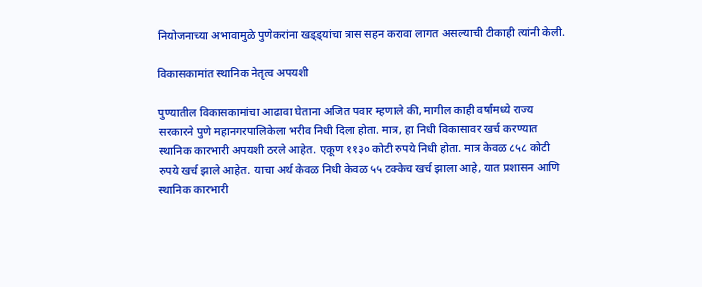नियोजनाच्या अभावामुळे पुणेकरांना खड्ड्यांचा त्रास सहन करावा लागत असल्याची टीकाही त्यांनी केली.

विकासकामांत स्थानिक नेतृत्व अपयशी

पुण्यातील विकासकामांचा आढावा घेताना अजित पवार म्हणाले की, मागील काही वर्षांमध्ये राज्य सरकारने पुणे महानगरपालिकेला भरीव निधी दिला होता. मात्र, हा निधी विकासावर खर्च करण्यात स्थानिक कारभारी अपयशी ठरले आहेत. एकूण ११३० कोटी रुपये निधी होता. मात्र केवळ ८५८ कोटी रुपये खर्च झाले आहेत. याचा अर्थ केवळ निधी केवळ ५५ टक्केच खर्च झाला आहे, यात प्रशासन आणि स्थानिक कारभारी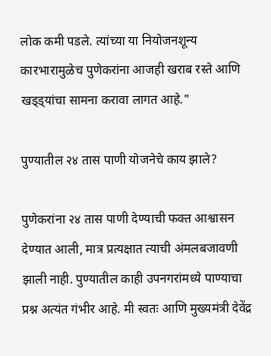लोक कमी पडले. त्यांच्या या नियोजनशून्य कारभारामुळेच पुणेकरांना आजही खराब रस्ते आणि खड्ड्यांचा सामना करावा लागत आहे."

पुण्‍यातील २४ तास पाणी योजनेचे काय झाले?

पुणेकरांना २४ तास पाणी देण्याची फक्त आश्वासन देण्यात आली, मात्र प्रत्यक्षात त्याची अंमलबजावणी झाली नाही. पुण्यातील काही उपनगरांमध्ये पाण्याचा प्रश्न अत्यंत गंभीर आहे. मी स्वतः आणि मुख्यमंत्री देवेंद्र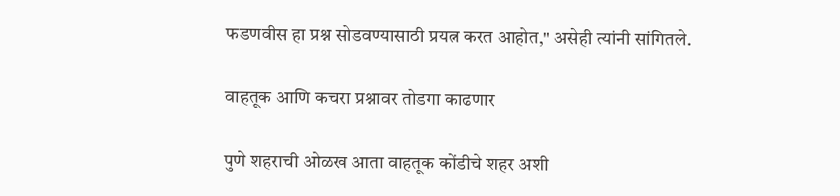फडणवीस हा प्रश्न सोडवण्यासाठी प्रयत्न करत आहोत," असेही त्यांनी सांगितले.

वाहतूक आणि कचरा प्रश्नावर तोडगा काढणार

पुणे शहराची ओळख आता वाहतूक कोंडीचे शहर अशी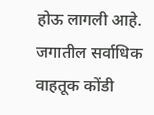होऊ लागली आहे. जगातील सर्वाधिक वाहतूक कोंडी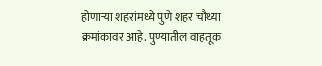होणाऱ्या शहरांमध्ये पुणे शहर चौथ्या क्रमांकावर आहे. पुण्यातील वाहतूक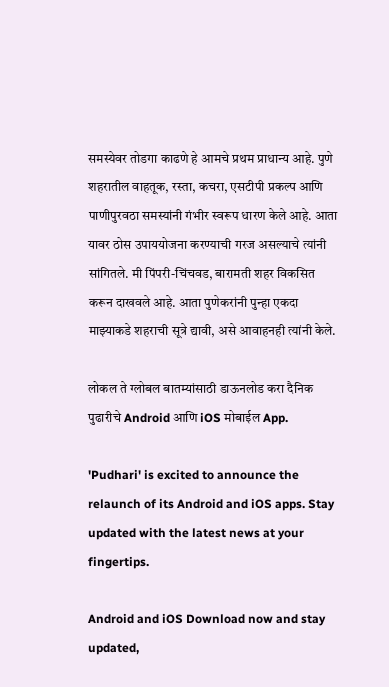समस्येवर तोडगा काढणे हे आमचे प्रथम प्राधान्य आहे. पुणे शहरातील वाहतूक, रस्ता, कचरा, एसटीपी प्रकल्प आणि पाणीपुरवठा समस्यांनी गंभीर स्वरूप धारण केले आहे. आता यावर ठोस उपाययोजना करण्याची गरज असल्याचे त्यांनी सांगितले. मी पिंपरी-चिंचवड, बारामती शहर विकसित करून दाखवले आहे. आता पुणेकरांनी पुन्हा एकदा माझ्याकडे शहराची सूत्रे द्यावी, असे आवाहनही त्यांनी केले.

लोकल ते ग्लोबल बातम्यांसाठी डाऊनलोड करा दैनिक पुढारीचे Android आणि iOS मोबाईल App.

'Pudhari' is excited to announce the relaunch of its Android and iOS apps. Stay updated with the latest news at your fingertips.

Android and iOS Download now and stay updated,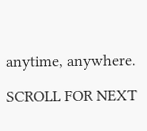anytime, anywhere.

SCROLL FOR NEXT